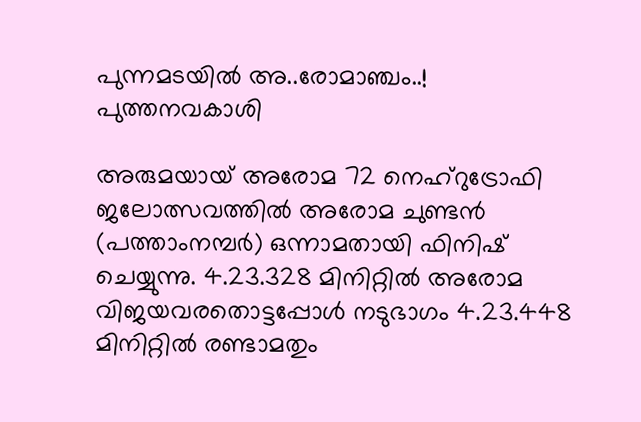പുന്നമടയിൽ അ..രോമാഞ്ചം..!
പുത്തനവകാശി

അരുമയായ് അരോമ 72 നെഹ്റുട്രോഫി ജലോത്സവത്തിൽ അരോമ ചുണ്ടൻ (പത്താംനമ്പർ) ഒന്നാമതായി ഫിനിഷ് ചെയ്യുന്നു. 4.23.328 മിനിറ്റിൽ അരോമ വിജയവരതൊട്ടപ്പോൾ നടുഭാഗം 4.23.448 മിനിറ്റിൽ രണ്ടാമതും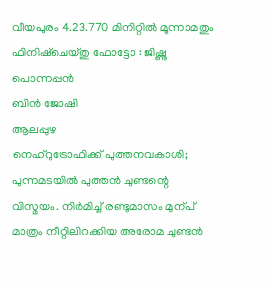വീയപുരം 4.23.770 മിനിറ്റിൽ മൂന്നാമതും ഫിനിഷ്ചെയ്തു ഫോട്ടോ : ജിഷ്ണു പൊന്നപ്പൻ
ബിൻ ജോഷി
ആലപ്പുഴ
നെഹ്റുട്രോഫിക്ക് പുത്തനവകാശി; പുന്നമടയിൽ പുത്തൻ ചുണ്ടന്റെ വിസ്മയം. നിർമിച്ച് രണ്ടുമാസം മുന്പ് മാത്രം നീറ്റിലിറക്കിയ അരോമ ചുണ്ടൻ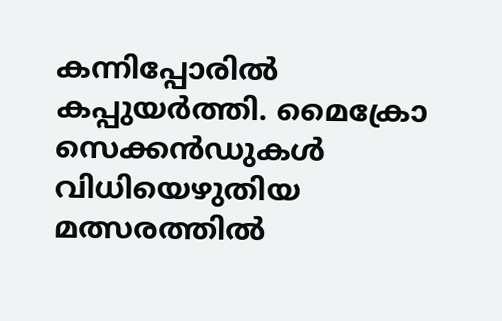കന്നിപ്പോരിൽ കപ്പുയർത്തി. മൈക്രോ സെക്കൻഡുകൾ വിധിയെഴുതിയ മത്സരത്തിൽ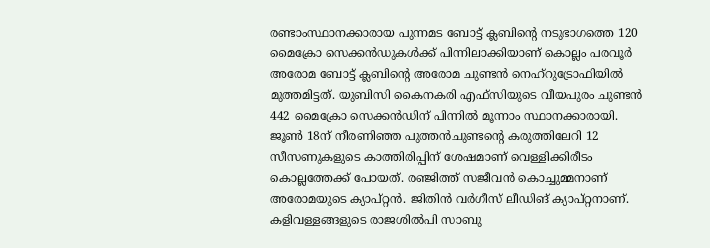രണ്ടാംസ്ഥാനക്കാരായ പുന്നമട ബോട്ട് ക്ലബിന്റെ നടുഭാഗത്തെ 120 മൈക്രോ സെക്കൻഡുകൾക്ക് പിന്നിലാക്കിയാണ് കൊല്ലം പരവൂർ അരോമ ബോട്ട് ക്ലബിന്റെ അരോമ ചുണ്ടൻ നെഹ്റുട്രോഫിയിൽ മുത്തമിട്ടത്. യുബിസി കൈനകരി എഫ്സിയുടെ വീയപുരം ചുണ്ടൻ 442 മൈക്രോ സെക്കൻഡിന് പിന്നിൽ മൂന്നാം സ്ഥാനക്കാരായി. ജൂൺ 18ന് നീരണിഞ്ഞ പുത്തൻചുണ്ടന്റെ കരുത്തിലേറി 12 സീസണുകളുടെ കാത്തിരിപ്പിന് ശേഷമാണ് വെള്ളിക്കിരീടം കൊല്ലത്തേക്ക് പോയത്. രഞ്ജിത്ത് സജീവൻ കൊച്ചുമ്മനാണ് അരോമയുടെ ക്യാപ്റ്റൻ. ജിതിൻ വർഗീസ് ലീഡിങ് ക്യാപ്റ്റനാണ്. കളിവള്ളങ്ങളുടെ രാജശിൽപി സാബു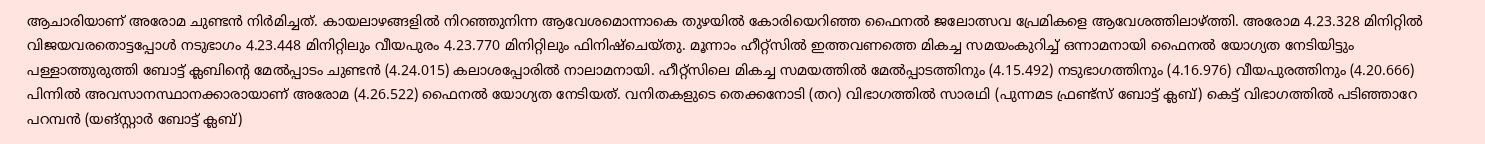ആചാരിയാണ് അരോമ ചുണ്ടൻ നിർമിച്ചത്. കായലാഴങ്ങളിൽ നിറഞ്ഞുനിന്ന ആവേശമൊന്നാകെ തുഴയിൽ കോരിയെറിഞ്ഞ ഫൈനൽ ജലോത്സവ പ്രേമികളെ ആവേശത്തിലാഴ്ത്തി. അരോമ 4.23.328 മിനിറ്റിൽ വിജയവരതൊട്ടപ്പോൾ നടുഭാഗം 4.23.448 മിനിറ്റിലും വീയപുരം 4.23.770 മിനിറ്റിലും ഫിനിഷ്ചെയ്തു. മൂന്നാം ഹീറ്റ്സിൽ ഇത്തവണത്തെ മികച്ച സമയംകുറിച്ച് ഒന്നാമനായി ഫൈനൽ യോഗ്യത നേടിയിട്ടും പള്ളാത്തുരുത്തി ബോട്ട് ക്ലബിന്റെ മേൽപ്പാടം ചുണ്ടൻ (4.24.015) കലാശപ്പോരിൽ നാലാമനായി. ഹീറ്റ്സിലെ മികച്ച സമയത്തിൽ മേൽപ്പാടത്തിനും (4.15.492) നടുഭാഗത്തിനും (4.16.976) വീയപുരത്തിനും (4.20.666) പിന്നിൽ അവസാനസ്ഥാനക്കാരായാണ് അരോമ (4.26.522) ഫൈനൽ യോഗ്യത നേടിയത്. വനിതകളുടെ തെക്കനോടി (തറ) വിഭാഗത്തിൽ സാരഥി (പുന്നമട ഫ്രണ്ട്സ് ബോട്ട് ക്ലബ്) കെട്ട് വിഭാഗത്തിൽ പടിഞ്ഞാറേ പറമ്പൻ (യങ്സ്റ്റാർ ബോട്ട് ക്ലബ്)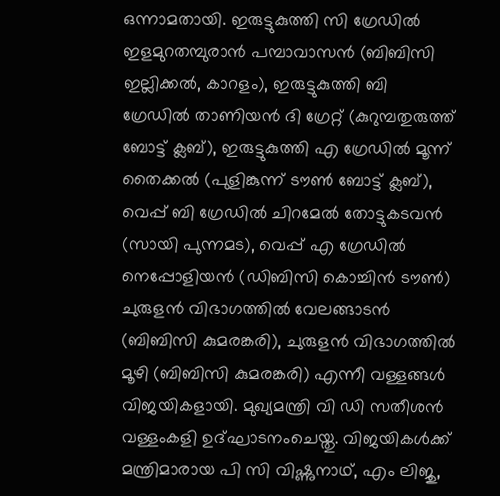ഒന്നാമതായി. ഇരുട്ടുകുത്തി സി ഗ്രേഡിൽ ഇളമുറതമ്പുരാൻ പമ്പാവാസൻ (ബിബിസി ഇല്ലിക്കൽ, കാറളം), ഇരുട്ടുകുത്തി ബി ഗ്രേഡിൽ താണിയൻ ദി ഗ്രേറ്റ് (കുറുമ്പതുരുത്ത് ബോട്ട് ക്ലബ്), ഇരുട്ടുകുത്തി എ ഗ്രേഡിൽ മൂന്ന് തൈക്കൽ (പുളിങ്കുന്ന് ടൗൺ ബോട്ട് ക്ലബ്), വെപ്പ് ബി ഗ്രേഡിൽ ചിറമേൽ തോട്ടുകടവൻ (സായി പുന്നമട), വെപ്പ് എ ഗ്രേഡിൽ നെപ്പോളിയൻ (ഡിബിസി കൊച്ചിൻ ടൗൺ) ചുരുളൻ വിഭാഗത്തിൽ വേലങ്ങാടൻ (ബിബിസി കുമരങ്കരി), ചുരുളൻ വിഭാഗത്തിൽ മൂഴി (ബിബിസി കുമരങ്കരി) എന്നീ വള്ളങ്ങൾ വിജയികളായി. മുഖ്യമന്ത്രി വി ഡി സതീശൻ വള്ളംകളി ഉദ്ഘാടനംചെയ്തു. വിജയികൾക്ക് മന്ത്രിമാരായ പി സി വിഷ്ണുനാഥ്, എം ലിജു,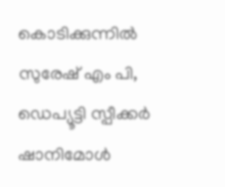കൊടിക്കുന്നിൽ സുരേഷ് എം പി, ഡെപ്യൂട്ടി സ്പീക്കർ ഷാനിമോൾ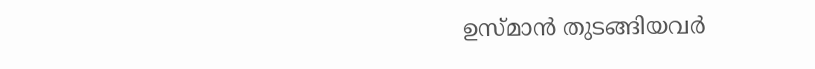ഉസ്മാൻ തുടങ്ങിയവർ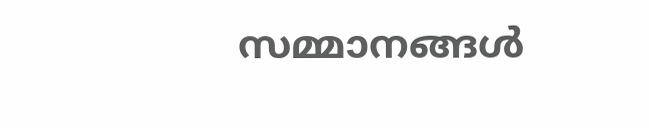സമ്മാനങ്ങൾ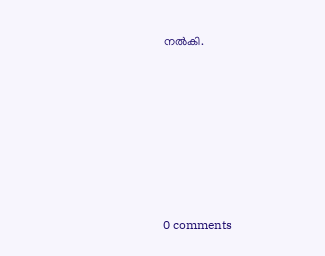നൽകി.










0 comments